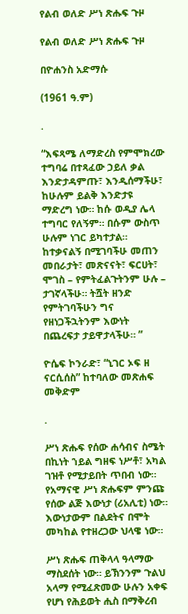የልብ ወለድ ሥነ ጽሑፍ ጉዞ

የልብ ወለድ ሥነ ጽሑፍ ጉዞ

በዮሐንስ አድማሱ

(1961 ዓ.ም)

.

“እፍጻሜ ለማድረስ የምሞክረው ተግባሬ በተጻፈው ኃይለ ቃል እንድታዳምጡ፣ እንዲሰማችሁ፣ ከሁሉም ይልቅ እንድታዩ ማድረግ ነው። ከሱ ወዲያ ሌላ ተግባር የለኝም። በሱም ውስጥ ሁሉም ነገር ይካተታል። ከተቃናልኝ በሚገባችሁ መጠን መበራታት፣ መጽናናት፣ ፍርሀት፣ ሞገስ – የምትፈልጉትንም ሁሉ – ታገኛላችሁ። ትሿት ዘንድ የምትገባችሁን ግና የዘነጋችኋትንም እውነት በጨረፍታ ታይዋታላችሁ። ”

ዮሴፍ ኮንራድ፣ “ኒገር ኦፍ ዘ ናርሲሰስ” ከተባለው መጽሐፍ መቅድም

.

ሥነ ጽሑፍ የሰው ሐሳብና ስሜት በኪነት ኀይል ግዘፍ ነሥቶ፣ አካል ገዝቶ የሚታይበት ጥበብ ነው። የአማናዊ ሥነ ጽሑፍም ምንጩ የሰው ልጅ እውነታ (ሪአሊቲ) ነው። እውነታውም በልደትና በሞት መካከል የተዘረጋው ህላዌ ነው።

ሥነ ጽሑፍ ጠቅላላ ዓላማው ማስደሰት ነው። ይኽንንም ጉልህ አላማ የሚፈጽመው ሁሉን አቀፍ የሆነ የሕይወት ሒስ በማቅረብ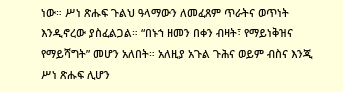ነው። ሥነ ጽሑፍ ጉልህ ዓላማውን ለመፈጸም ጥራትና ወጥነት እንዲኖረው ያስፈልጋል። “በኑኀ ዘመን በቀን ብዛት፣ የማይነቅዝና የማይሻግት” መሆን አለበት። አለዚያ አጉል ጉሕና ወይም ብስና እንጂ ሥነ ጽሑፍ ሊሆን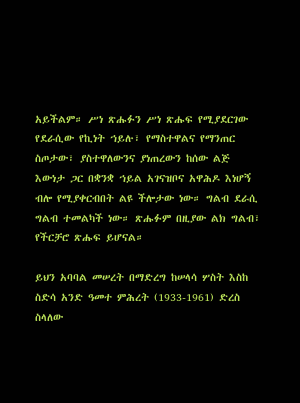አይችልም። ሥነ ጽሑፉን ሥነ ጽሑፍ የሚያደርገው የደራሲው የኪነት ኀይሉ፣ የማስተዋልና የማንጠር ስጦታው፣ ያስተዋለውንና ያነጠረውን ከሰው ልጅ እውነታ ጋር በቋንቋ ኀይል አገናዝቦና አዋሕዶ እነሆኝ ብሎ የሚያቀርብበት ልዩ ችሎታው ነው። ግልብ ደራሲ ግልብ ተመልካች ነው። ጽሑፉም በዚያው ልክ ግልብ፣ የችርቻሮ ጽሑፍ ይሆናል።

ይህን አባባል መሠረት በማድረግ ከሠላሳ ሦስት እስከ ስድሳ አንድ ዓመተ ምሕረት (1933-1961) ድረስ ስላለው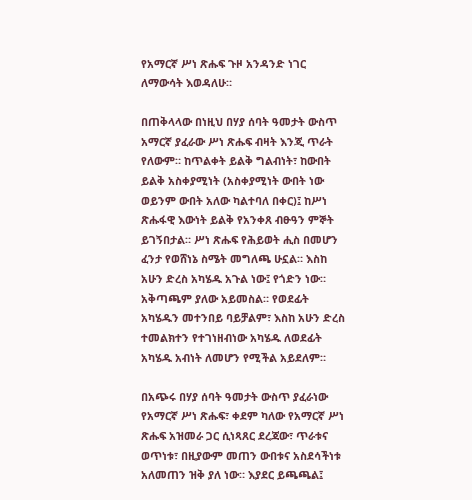የአማርኛ ሥነ ጽሑፍ ጉዞ አንዳንድ ነገር ለማውሳት እወዳለሁ።

በጠቅላላው በነዚህ በሃያ ሰባት ዓመታት ውስጥ አማርኛ ያፈራው ሥነ ጽሑፍ ብዛት እንጂ ጥራት የለውም። ከጥልቀት ይልቅ ግልብነት፣ ከውበት ይልቅ አስቀያሚነት (አስቀያሚነት ውበት ነው ወይንም ውበት አለው ካልተባለ በቀር)፤ ከሥነ ጽሑፋዊ እውነት ይልቅ የአንቀጸ ብፁዓን ምኞት ይገኝበታል። ሥነ ጽሑፍ የሕይወት ሒስ በመሆን ፈንታ የወሸነኔ ስሜት መግለጫ ሁኗል። እስከ አሁን ድረስ አካሄዱ አጉል ነው፤ የጎድን ነው። አቅጣጫም ያለው አይመስል። የወደፊት አካሄዱን መተንበይ ባይቻልም፣ እስከ አሁን ድረስ ተመልክተን የተገነዘብነው አካሄዱ ለወደፊት አካሄዱ አብነት ለመሆን የሚችል አይደለም።

በአጭሩ በሃያ ሰባት ዓመታት ውስጥ ያፈራነው የአማርኛ ሥነ ጽሑፍ፣ ቀደም ካለው የአማርኛ ሥነ ጽሑፍ አዝመራ ጋር ሲነጻጸር ደረጃው፣ ጥራቱና ወጥነቱ፣ በዚያውም መጠን ውበቱና አስደሳችነቱ አለመጠን ዝቅ ያለ ነው። እያደር ይጫጫል፤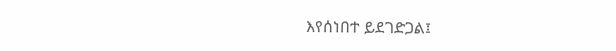እየሰነበተ ይደገድጋል፤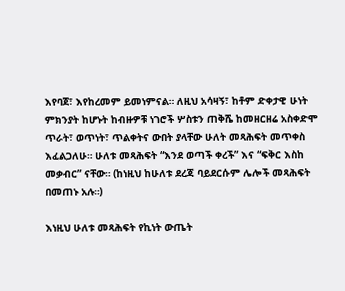እየባጀ፣ እየከረመም ይመነምናል። ለዚህ አሳዛኝ፣ ከቶም ድቀታዊ ሁነት ምክንያት ከሆኑት ከብዙዎቹ ነገሮች ሦስቱን ጠቅሼ ከመዘርዘሬ አስቀድሞ ጥራት፣ ወጥነት፣ ጥልቀትና ውበት ያላቸው ሁለት መጻሕፍት መጥቀስ እፈልጋለሁ። ሁለቱ መጻሕፍት “እንደ ወጣች ቀረች” እና “ፍቅር እስከ መቃብር” ናቸው። (ከነዚህ ከሁለቱ ደረጃ ባይደርሱም ሌሎች መጻሕፍት በመጠኑ አሉ።)

እነዚህ ሁለቱ መጻሕፍት የኪነት ውጤት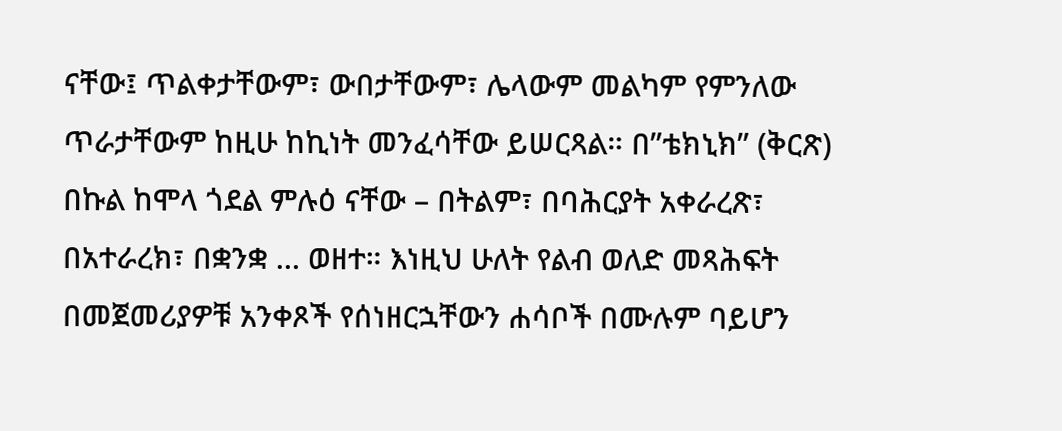ናቸው፤ ጥልቀታቸውም፣ ውበታቸውም፣ ሌላውም መልካም የምንለው ጥራታቸውም ከዚሁ ከኪነት መንፈሳቸው ይሠርጻል። በ”ቴክኒክ” (ቅርጽ) በኩል ከሞላ ጎደል ምሉዕ ናቸው – በትልም፣ በባሕርያት አቀራረጽ፣ በአተራረክ፣ በቋንቋ … ወዘተ። እነዚህ ሁለት የልብ ወለድ መጻሕፍት በመጀመሪያዎቹ አንቀጾች የሰነዘርኋቸውን ሐሳቦች በሙሉም ባይሆን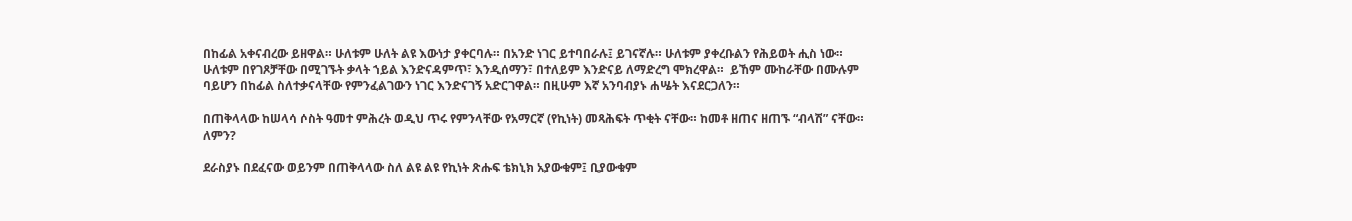በከፊል አቀናብረው ይዘዋል። ሁለቱም ሁለት ልዩ እውነታ ያቀርባሉ። በአንድ ነገር ይተባበራሉ፤ ይገናኛሉ። ሁለቱም ያቀረቡልን የሕይወት ሒስ ነው። ሁለቱም በየገጾቻቸው በሚገኙት ቃላት ኀይል እንድናዳምጥ፣ እንዲሰማን፣ በተለይም እንድናይ ለማድረግ ሞክረዋል።  ይኸም ሙከራቸው በሙሉም ባይሆን በከፊል ስለተቃናላቸው የምንፈልገውን ነገር እንድናገኝ አድርገዋል። በዚሁም እኛ አንባብያኑ ሐሤት እናደርጋለን።

በጠቅላላው ከሠላሳ ሶስት ዓመተ ምሕረት ወዲህ ጥሩ የምንላቸው የአማርኛ (የኪነት) መጻሕፍት ጥቂት ናቸው። ከመቶ ዘጠና ዘጠኙ “ብላሽ” ናቸው። ለምን?

ደራስያኑ በደፈናው ወይንም በጠቅላላው ስለ ልዩ ልዩ የኪነት ጽሑፍ ቴክኒክ አያውቁም፤ ቢያውቁም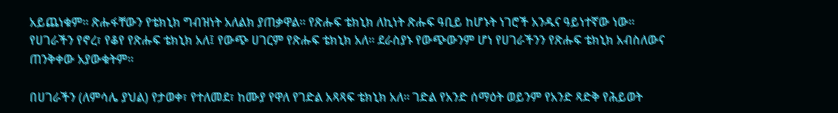አይጨነቁም። ጽሑፋቸውን የቴክኒክ ግብዝነት አለልክ ያጠቃዋል። የጽሑፍ ቴክኒክ ለኪነት ጽሑፍ ዓቢይ ከሆኑት ነገሮች አንዱና ዓይነተኛው ነው። የሀገራችን የኖረ፣ የቆየ የጽሑፍ ቴክኒክ አለ፤ የውጭ ሀገርም የጽሑፍ ቴክኒክ አለ። ደራስያኑ የውጭውንም ሆነ የሀገራችንን የጽሑፍ ቴክኒክ አብስለውና ጠንቅቀው አያውቁትም።

በሀገራችን (ለምሳሌ ያህል) የታወቀ፣ የተለመደ፣ ከሙያ የዋለ የገድል አጻጻፍ ቴክኒክ አለ። ገድል የአንድ ሰማዕት ወይንም የአንድ ጻድቅ የሕይወት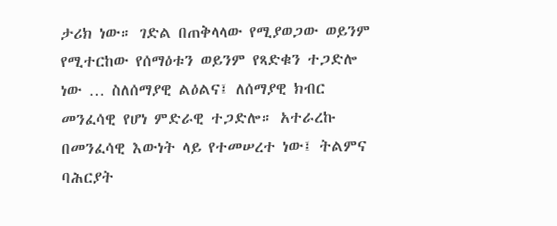ታሪክ ነው። ገድል በጠቅላላው የሚያወጋው ወይንም የሚተርከው የሰማዕቱን ወይንም የጻድቁን ተጋድሎ ነው … ስለሰማያዊ ልዕልና፤ ለሰማያዊ ክብር መንፈሳዊ የሆነ ምድራዊ ተጋድሎ። አተራረኩ በመንፈሳዊ እውነት ላይ የተመሠረተ ነው፤ ትልምና ባሕርያት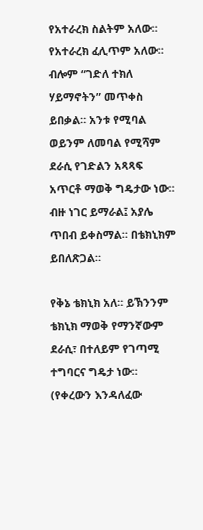የአተራረክ ስልትም አለው። የአተራረክ ፈሊጥም አለው። ብሎም “ገድለ ተክለ ሃይማኖትን” መጥቀስ ይበቃል። አንቱ የሚባል ወይንም ለመባል የሚሻም ደራሲ የገድልን አጻጻፍ አጥርቶ ማወቅ ግዴታው ነው። ብዙ ነገር ይማራል፤ አያሌ ጥበብ ይቀስማል። በቴክኒክም ይበለጽጋል።

የቅኔ ቴክኒክ አለ። ይኽንንም ቴክኒክ ማወቅ የማንኛውም ደራሲ፣ በተለይም የገጣሚ ተግባርና ግዴታ ነው። (የቀረውን እንዳለፈው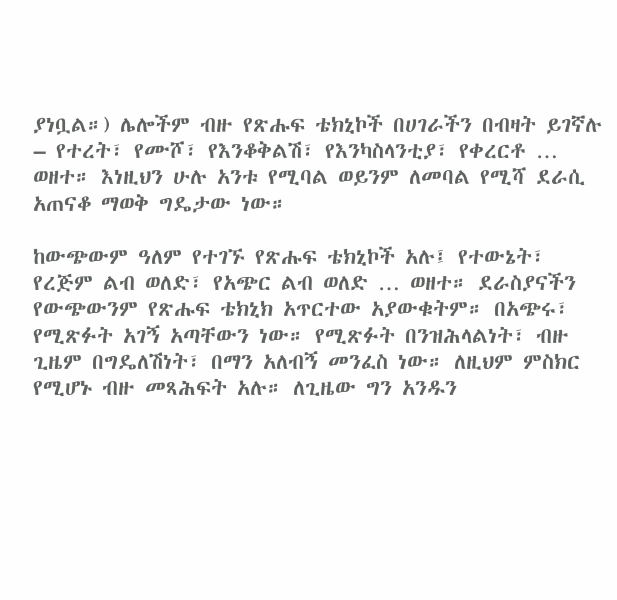ያነቧል።) ሌሎችም ብዙ የጽሑፍ ቴክኒኮች በሀገራችን በብዛት ይገኛሉ – የተረት፣ የሙሾ፣ የእንቆቅልሽ፣ የእንካስላንቲያ፣ የቀረርቶ … ወዘተ። እነዚህን ሁሉ አንቱ የሚባል ወይንም ለመባል የሚሻ ደራሲ አጠናቆ ማወቅ ግዴታው ነው።

ከውጭውም ዓለም የተገኙ የጽሑፍ ቴክኒኮች አሉ፤ የተውኔት፣ የረጅም ልብ ወለድ፣ የአጭር ልብ ወለድ … ወዘተ። ደራስያናችን የውጭውንም የጽሑፍ ቴክኒክ አጥርተው አያውቁትም። በአጭሩ፣ የሚጽፉት አገኝ አጣቸውን ነው። የሚጽፉት በንዝሕላልነት፣ ብዙ ጊዜም በግዴለሽነት፣ በማን አለብኝ መንፈስ ነው። ለዚህም ምስክር የሚሆኑ ብዙ መጻሕፍት አሉ። ለጊዜው ግን አንዱን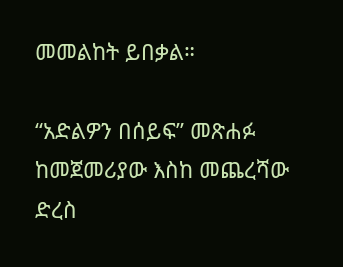መመልከት ይበቃል።

“አድልዎን በሰይፍ” መጽሐፉ ከመጀመሪያው እስከ መጨረሻው ድረስ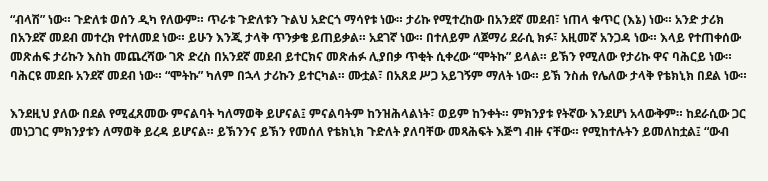“ብላሽ” ነው። ጉድለቱ ወሰን ዲካ የለውም። ጥራቱ ጉድለቱን ጉልህ አድርጎ ማሳየቱ ነው። ታሪኩ የሚተረከው በአንደኛ መደብ፣ ነጠላ ቁጥር (እኔ) ነው። አንድ ታሪክ በአንደኛ መደብ መተረክ የተለመደ ነው። ይሁን እንጂ ታላቅ ጥንቃቄ ይጠይቃል። አደገኛ ነው። በተለይም ለጀማሪ ደራሲ ክፉ፣ አዚመኛ አንጋዳ ነው። እላይ የተጠቀሰው መጽሐፍ ታሪኩን እስከ መጨረሻው ገጽ ድረስ በአንደኛ መደብ ይተርክና መጽሐፉ ሊያበቃ ጥቂት ሲቀረው “ሞትኩ” ይላል። ይኽን የሚለው የታሪኩ ዋና ባሕርይ ነው። ባሕርዩ መደቡ አንደኛ መደብ ነው። “ሞትኩ” ካለም በኋላ ታሪኩን ይተርካል። ሙቷል፣ በአጸደ ሥጋ አይገኝም ማለት ነው። ይኽ ንስሐ የሌለው ታላቅ የቴክኒክ በደል ነው።

እንደዚህ ያለው በደል የሚፈጸመው ምናልባት ካለማወቅ ይሆናል፤ ምናልባትም ከንዝሕላልነት፣ ወይም ከንቀት። ምክንያቱ የትኛው እንደሆነ አላውቅም። ከደራሲው ጋር መነጋገር ምክንያቱን ለማወቅ ይረዳ ይሆናል። ይኽንንና ይኽን የመሰለ የቴክኒክ ጉድለት ያለባቸው መጻሕፍት እጅግ ብዙ ናቸው። የሚከተሉትን ይመለከቷል፤ “ውብ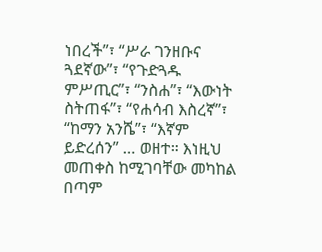ነበረች”፣ “ሥራ ገንዘቡና ጓደኛው”፣ “የጉድጓዱ ምሥጢር”፣ “ንስሐ”፣ “እውነት ስትጠፋ”፣ “የሐሳብ እስረኛ”፣ “ከማን አንሼ”፣ “እኛም ይድረሰን” … ወዘተ። እነዚህ መጠቀስ ከሚገባቸው መካከል በጣም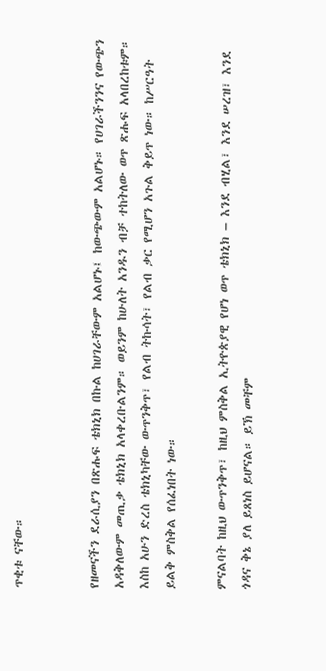ጥቂቱ ናቸው።


የዘመናችን ደራሲያን በጽሑፍ ቴክኒክ በኩል ከሀገራቸውም አልሆኑ፤ ከውጭውም አልሆኑ። የሀገራችንንና የውጭን አዳቅለውም መጢቃ ቴክኒክ አላቀረቡልንም። ወይንም ከሁለት አንዱን ብቻ ተከትለው ወጥ ጽሑፍ አላበረከቱም። እስከ አሁን ድረስ ቴክኒካቸው ውጥንቅጥ፣ የልብ ትኩሳት፣ የልብ ቃር የሚሆን አጉል ቅይጥ ነው። ከሥርዓት ይልቅ ምስቅል የሰፈነበት ነው።

ምናልባት ከዚህ ውጥንቅጥ፣ ከዚህ ምስቅል ኢትዮጵያዊ የሆነ ወጥ ቴክኒክ – እንደ ብሂል፣ እንደ ሠረዝ፣ እንደ ጎዳና ቅኔ ያለ ይጸነስ ይሆናል። ይኽ መቸም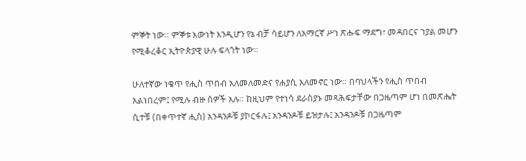ምኞት ነው። ምኞቱ እውነት እንዲሆን የኔ ብቻ ሳይሆን ለአማርኛ ሥነ ጽሑፍ ማደግ፣ መዳበርና ኀያል መሆን የሚቆረቆር ኢትዮጵያዊ ሁሉ ፍላጎት ነው።

ሁለተኛው ነቁጥ የሒስ ጥበብ አለመለመድና የሐያሲ አለመኖር ነው። በባህላችን የሒስ ጥበብ አልነበረም፤ የሚሉ ብዙ ሰዎች አሉ። ከዚህም የተነሳ ደራስያኑ መጻሕፍታቸው በጋዜጣም ሆነ በመጽሔት ሲተቹ (በቀጥተኛ ሒስ) አንዳንዶቹ ያኮርፋሉ፤ አንዳንዶቹ ይዝታሉ፤ አንዳንዶቹ በጋዜጣም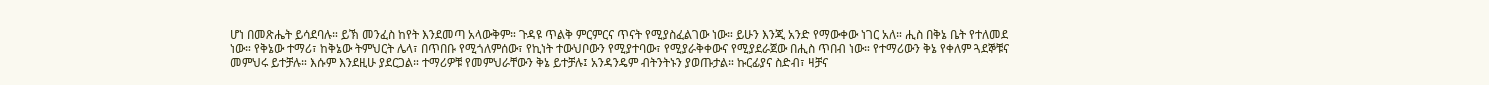ሆነ በመጽሔት ይሳደባሉ። ይኽ መንፈስ ከየት እንደመጣ አላውቅም። ጉዳዩ ጥልቅ ምርምርና ጥናት የሚያስፈልገው ነው። ይሁን እንጂ አንድ የማውቀው ነገር አለ። ሒስ በቅኔ ቤት የተለመደ ነው። የቅኔው ተማሪ፣ ከቅኔው ትምህርት ሌላ፣ በጥበቡ የሚጎለምሰው፣ የኪነት ተውህቦውን የሚያተባው፣ የሚያራቅቀውና የሚያደራጀው በሒስ ጥበብ ነው። የተማሪውን ቅኔ የቀለም ጓደኞቹና መምህሩ ይተቻሉ። እሱም እንደዚሁ ያደርጋል። ተማሪዎቹ የመምህራቸውን ቅኔ ይተቻሉ፤ አንዳንዴም ብትንትኑን ያወጡታል። ኩርፊያና ስድብ፣ ዛቻና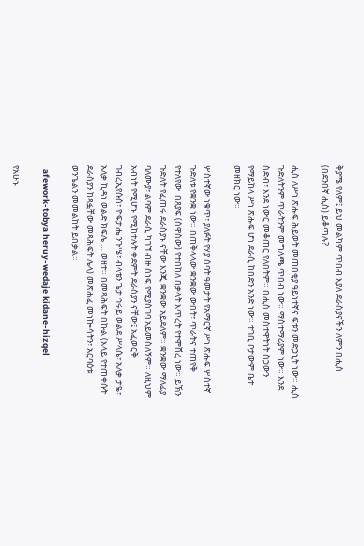ቅያሜ የለም፤ ይህ መልካም ጥበብ እያለ ደራስያናችን ለምን በሒስ (በደንበኛ ሒስ) ይቆጣሉ?

ሒስ ለሥነ ጽሑፍ ሕይወት መጠበቂያ ዓይነተኛና ፍቱን መድኃኒት ነው። ሒስ ጉድለትንም ጥራትንም መግለጫ ጥበብ ነው። ማስተማሪያም ነው። እንደ ስድብ፣ እንደ ነውር መቆጠር የለበትም። በሒስ መስተዋትነት ስኃውን የማይከላ ሥነ ጽሑፍ ሆነ ደራሲ ከበድን አንድ ነው። ተገቢ ቦታውም ቤተ መዘክር ነው።

ሦስተኛው ነቁጥ፣ ያለፉት የሃያ ሰባት ዓመታት የአማርኛ ሥነ ጽሑፍ ሦስተኛ ጉድለቱ የቋንቋ ነው። በጠቅላላው ቋንቋው ውበት፣ ጥራትና ተጠየቅ  የተለየው  በጸያፍ (ሰዋስው) የተበከለ በቃላት እጥረት የተሞሸረ ነው። ይኽን ጉድለት የፈጠሩ ደራስያኑ ናቸው እንጂ ቋንቋው አይደለም። ቋንቋው ማለፊያ ባለሙያ፣ ልባም ደራሲ ካገኘ ብዙ ሰነፍ የሚያስገባ አይመስለኝም። ለዚህም አብነት የሚሆኑ የሚከተሉት ቀደምት ደራስያን ናቸው፤ አፈወርቅ ገብረኢየሱስ፣ ዮፍታሔ ንጉሤ፣ ብላቴን ጌታ ኅሩይ ወልደ ሥላሴ፣ አለቃ ታዬ፣ አለቃ ኪዳነ ወልድ ክፍሌ … ወዘተ። በመጻሕፍት በኩል (እላይ የተጠቀሱት ደራስያን ከጻፏቸው መጻሕፍት ሌላ) መጽሐፈ መነኰሳትን፣ አርባዕቱ ወንጌልን መመልከት ይበቃል።

  afework-tobya heruy-wedaje kidane-hizqel

የአሁኑ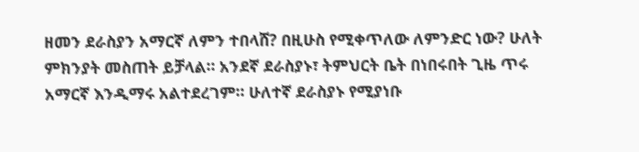ዘመን ደራስያን አማርኛ ለምን ተበላሸ? በዚሁስ የሚቀጥለው ለምንድር ነው? ሁለት ምክንያት መስጠት ይቻላል። አንደኛ ደራስያኑ፣ ትምህርት ቤት በነበሩበት ጊዜ ጥሩ አማርኛ እንዲማሩ አልተደረገም። ሁለተኛ ደራስያኑ የሚያነቡ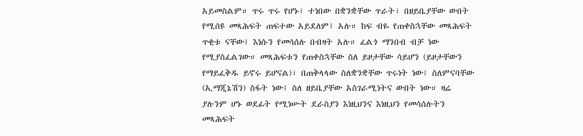አይመስልም። ጥሩ ጥሩ የሆኑ፣ ተነበው በቋንቋቸው ጥራት፣ በዘይቤያቸው ውበት የሚሰዩ መጻሕፍት ጠፍተው አይደለም፤ አሉ። ከፍ ብዬ የጠቀስኋቸው መጻሕፍት ጥቂቱ ናቸው፤ እነሱን የመሳሰሉ በብዛት አሉ። ፈልጎ ማንበብ ብቻ ነው የሚያስፈልገው። መጻሕፍቱን የጠቀስኋቸው ስለ ይዞታቸው ሳይሆን (ይዞታቸውን የማይፈቅዱ ይኖሩ ይሆናል)፣ በጠቅላላው ስለቋንቋቸው ጥሩነት ነው፤ ስለምናባቸው (ኢማጂኔሽን) ስፋት ነው፤ ስለ ዘይቤያቸው አስገራሚነትና ውበት ነው። ዛሬ ያሉንም ሆኑ ወደፊት የሚነሡት ደራስያን እነዚህንና እነዚህን የመሳሰሉትን መጻሕፍት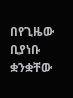በየጊዜው ቢያነቡ ቋንቋቸው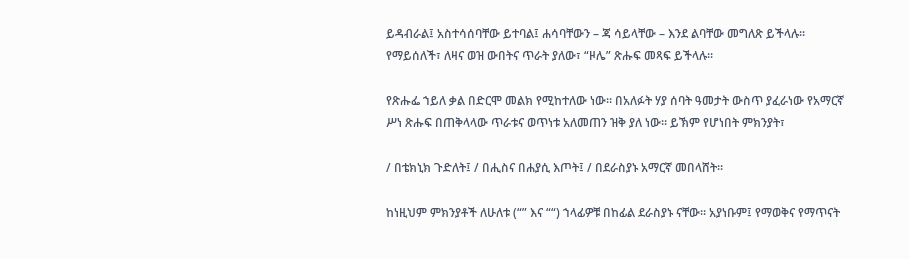ይዳብራል፤ አስተሳሰባቸው ይተባል፤ ሐሳባቸውን – ጃ ሳይላቸው – እንደ ልባቸው መግለጽ ይችላሉ። የማይሰለች፣ ለዛና ወዝ ውበትና ጥራት ያለው፣ “ዞሌ” ጽሑፍ መጻፍ ይችላሉ።

የጽሑፌ ኀይለ ቃል በድርሞ መልክ የሚከተለው ነው። በአለፉት ሃያ ሰባት ዓመታት ውስጥ ያፈራነው የአማርኛ ሥነ ጽሑፍ በጠቅላላው ጥራቱና ወጥነቱ አለመጠን ዝቅ ያለ ነው። ይኽም የሆነበት ምክንያት፣

/ በቴክኒክ ጉድለት፤ / በሒስና በሐያሲ እጦት፤ / በደራስያኑ አማርኛ መበላሸት።

ከነዚህም ምክንያቶች ለሁለቱ (“” እና ““) ኀላፊዎቹ በከፊል ደራስያኑ ናቸው። አያነቡም፤ የማወቅና የማጥናት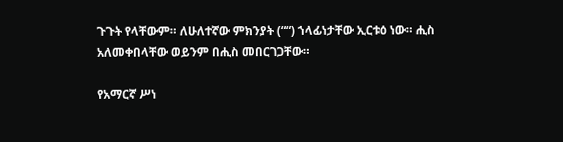ጉጉት የላቸውም። ለሁለተኛው ምክንያት (““) ኀላፊነታቸው ኢርቱዕ ነው። ሒስ አለመቀበላቸው ወይንም በሒስ መበርገጋቸው።

የአማርኛ ሥነ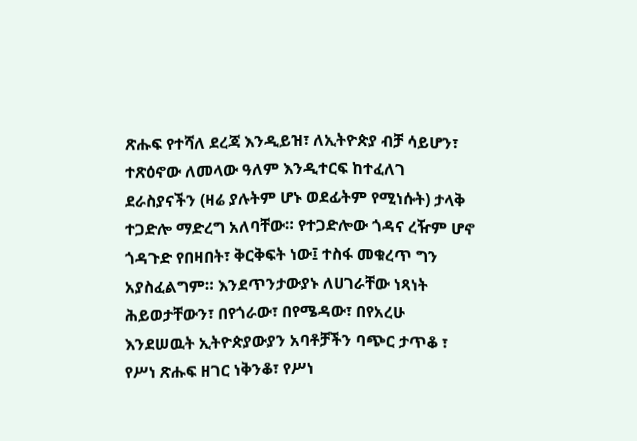ጽሑፍ የተሻለ ደረጃ እንዲይዝ፣ ለኢትዮጵያ ብቻ ሳይሆን፣ ተጽዕኖው ለመላው ዓለም እንዲተርፍ ከተፈለገ ደራስያናችን (ዛሬ ያሉትም ሆኑ ወደፊትም የሚነሱት) ታላቅ ተጋድሎ ማድረግ አለባቸው። የተጋድሎው ጎዳና ረዥም ሆኖ ጎዳጉድ የበዛበት፣ ቅርቅፍት ነው፤ ተስፋ መቁረጥ ግን አያስፈልግም። እንደጥንታውያኑ ለሀገራቸው ነጻነት ሕይወታቸውን፣ በየጎራው፣ በየሜዳው፣ በየአረሁ እንደሠዉት ኢትዮጵያውያን አባቶቻችን ባጭር ታጥቆ ፣ የሥነ ጽሑፍ ዘገር ነቅንቆ፣ የሥነ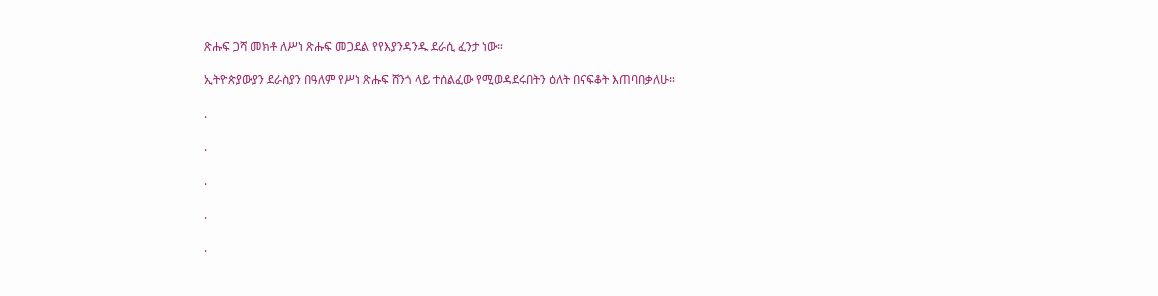ጽሑፍ ጋሻ መክቶ ለሥነ ጽሑፍ መጋደል የየእያንዳንዱ ደራሲ ፈንታ ነው።

ኢትዮጵያውያን ደራስያን በዓለም የሥነ ጽሑፍ ሸንጎ ላይ ተሰልፈው የሚወዳደሩበትን ዕለት በናፍቆት እጠባበቃለሁ።

.

.

.

.

.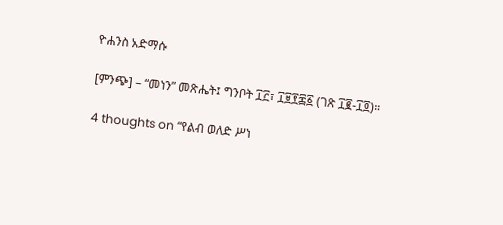ዮሐንስ አድማሱ

[ምንጭ] – “መነን” መጽሔት፤ ግንቦት ፲፫፣ ፲፱፻፷፩ (ገጽ ፲፪-፲፬)።

4 thoughts on “የልብ ወለድ ሥነ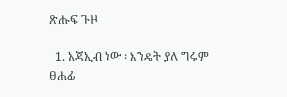ጽሑፍ ጉዞ

  1. አጃኢብ ነው ፡ እንዴት ያለ ግሩም ፀሐፊ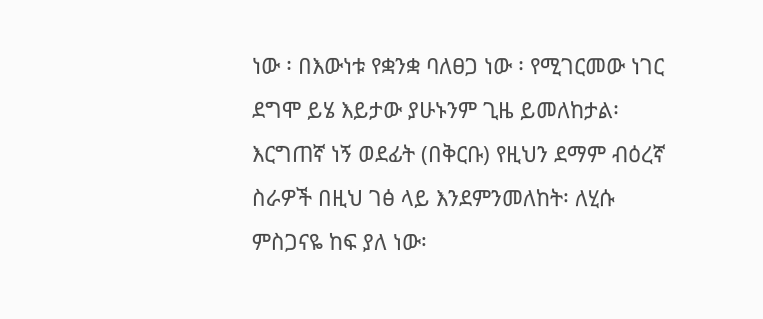ነው ፡ በእውነቱ የቋንቋ ባለፀጋ ነው ፡ የሚገርመው ነገር ደግሞ ይሄ እይታው ያሁኑንም ጊዜ ይመለከታል፡ እርግጠኛ ነኝ ወደፊት (በቅርቡ) የዚህን ደማም ብዕረኛ ስራዎች በዚህ ገፅ ላይ እንደምንመለከት፡ ለሂሱ ምስጋናዬ ከፍ ያለ ነው፡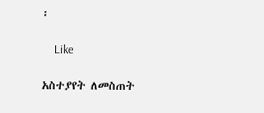፡

    Like

አስተያየት ለመስጠት